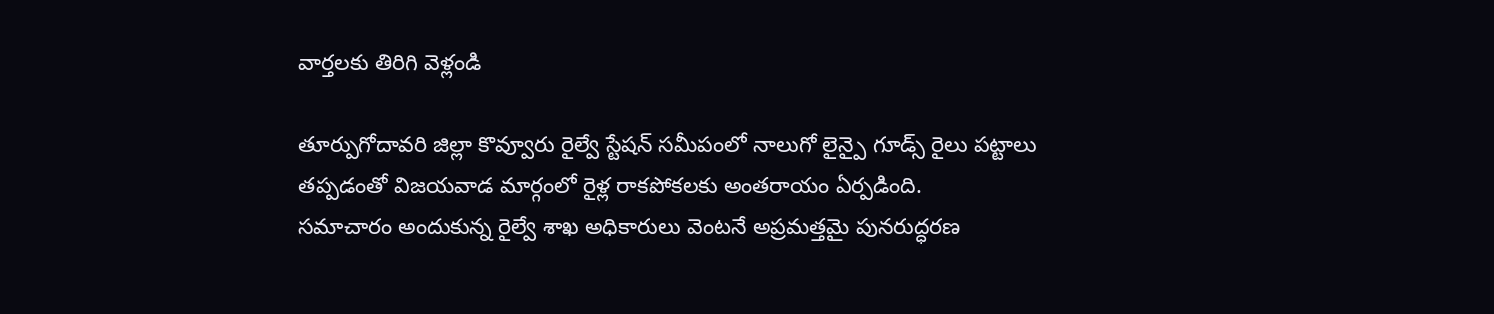వార్తలకు తిరిగి వెళ్లండి

తూర్పుగోదావరి జిల్లా కొవ్వూరు రైల్వే స్టేషన్ సమీపంలో నాలుగో లైన్పై గూడ్స్ రైలు పట్టాలు తప్పడంతో విజయవాడ మార్గంలో రైళ్ల రాకపోకలకు అంతరాయం ఏర్పడింది.
సమాచారం అందుకున్న రైల్వే శాఖ అధికారులు వెంటనే అప్రమత్తమై పునరుద్ధరణ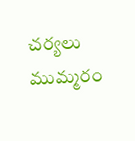చర్యలు ముమ్మరం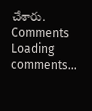చేశారు.
Comments
Loading comments...